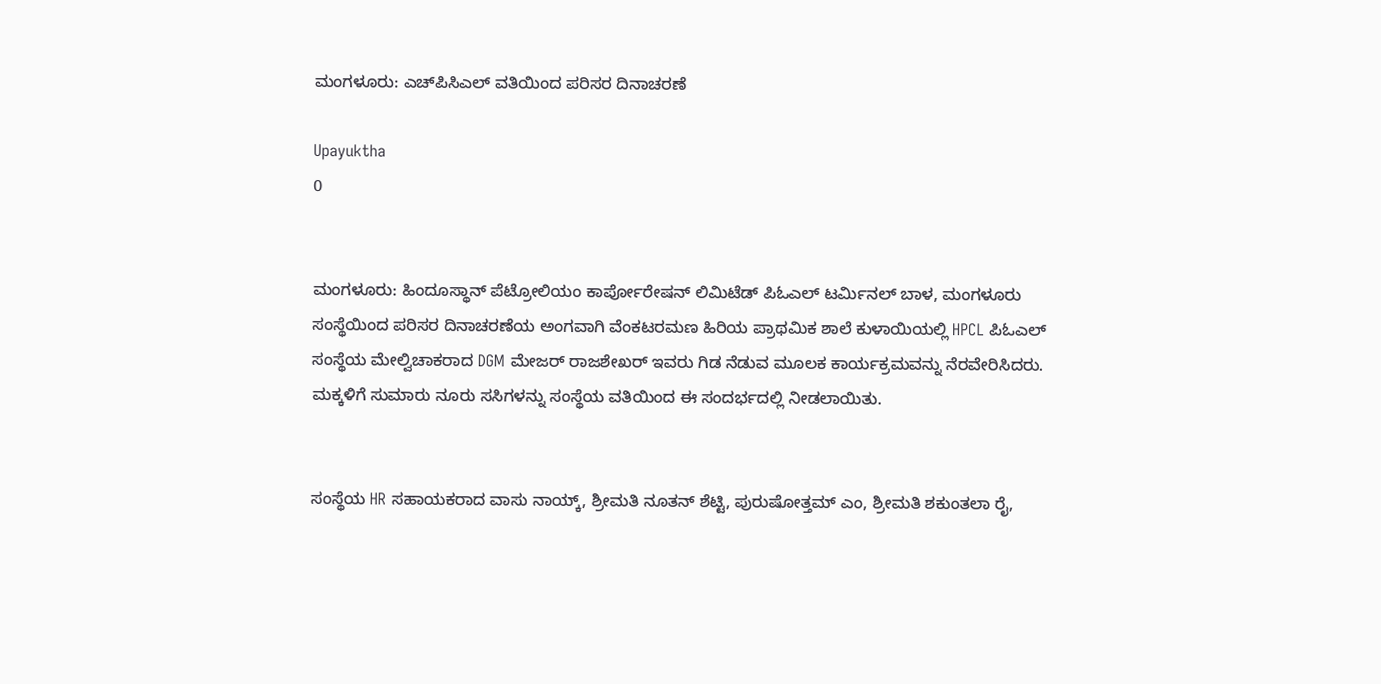ಮಂಗಳೂರು: ಎಚ್‌ಪಿಸಿಎಲ್‌ ವತಿಯಿಂದ ಪರಿಸರ ದಿನಾಚರಣೆ

Upayuktha
0


ಮಂಗಳೂರು: ಹಿಂದೂಸ್ಥಾನ್ ಪೆಟ್ರೋಲಿಯಂ ಕಾರ್ಪೋರೇಷನ್ ಲಿಮಿಟೆಡ್ ಪಿಓಎಲ್ ಟರ್ಮಿನಲ್ ಬಾಳ, ಮಂಗಳೂರು ಸಂಸ್ಥೆಯಿಂದ ಪರಿಸರ ದಿನಾಚರಣೆಯ ಅಂಗವಾಗಿ ವೆಂಕಟರಮಣ ಹಿರಿಯ ಪ್ರಾಥಮಿಕ ಶಾಲೆ ಕುಳಾಯಿಯಲ್ಲಿ HPCL ಪಿಓಎಲ್ ಸಂಸ್ಥೆಯ ಮೇಲ್ವಿಚಾಕರಾದ DGM ಮೇಜರ್ ರಾಜಶೇಖರ್ ಇವರು ಗಿಡ ನೆಡುವ ಮೂಲಕ ಕಾರ್ಯಕ್ರಮವನ್ನು ನೆರವೇರಿಸಿದರು. ಮಕ್ಕಳಿಗೆ ಸುಮಾರು ನೂರು ಸಸಿಗಳನ್ನು ಸಂಸ್ಥೆಯ ವತಿಯಿಂದ ಈ ಸಂದರ್ಭದಲ್ಲಿ ನೀಡಲಾಯಿತು.


ಸಂಸ್ಥೆಯ HR ಸಹಾಯಕರಾದ ವಾಸು ನಾಯ್ಕ್, ಶ್ರೀಮತಿ ನೂತನ್ ಶೆಟ್ಟಿ, ಪುರುಷೋತ್ತಮ್ ಎಂ, ಶ್ರೀಮತಿ ಶಕುಂತಲಾ ರೈ,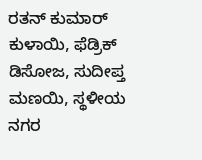ರತನ್ ಕುಮಾರ್ ಕುಳಾಯಿ, ಫೆಡ್ರಿಕ್ ಡಿಸೋಜ, ಸುದೀಪ್ತ ಮಣಯಿ, ಸ್ಥಳೀಯ ನಗರ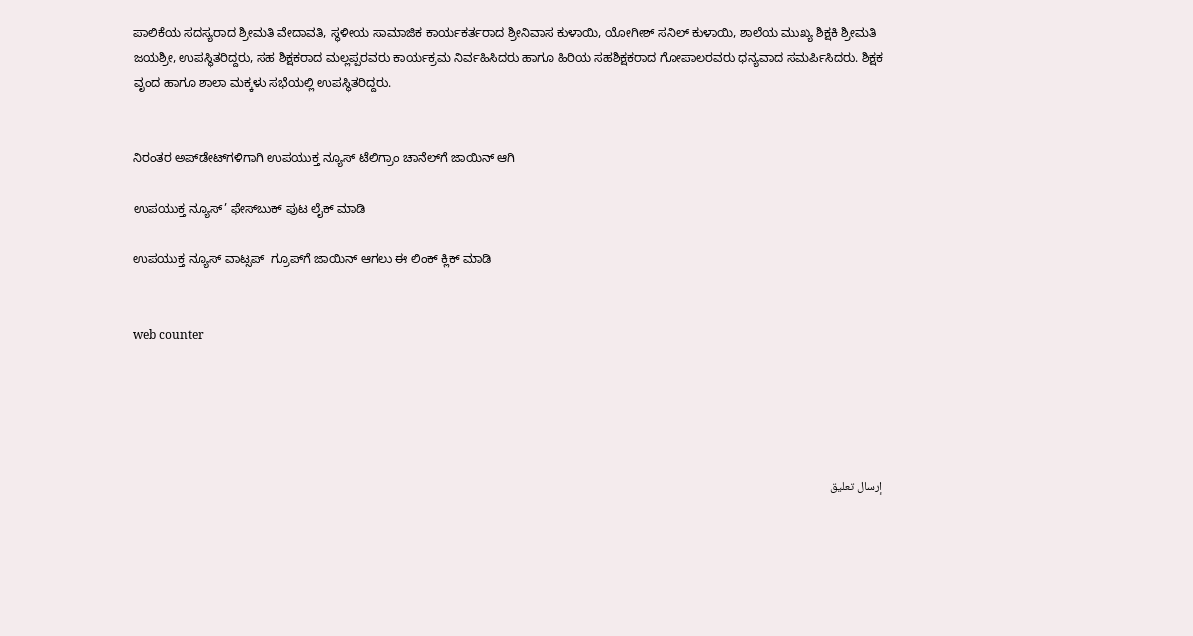ಪಾಲಿಕೆಯ ಸದಸ್ಯರಾದ ಶ್ರೀಮತಿ ವೇದಾವತಿ, ಸ್ಥಳೀಯ ಸಾಮಾಜಿಕ ಕಾರ್ಯಕರ್ತರಾದ ಶ್ರೀನಿವಾಸ ಕುಳಾಯಿ, ಯೋಗೀಶ್ ಸನಿಲ್ ಕುಳಾಯಿ, ಶಾಲೆಯ ಮುಖ್ಯ ಶಿಕ್ಷಕಿ ಶ್ರೀಮತಿ ಜಯಶ್ರೀ, ಉಪಸ್ಥಿತರಿದ್ದರು, ಸಹ ಶಿಕ್ಷಕರಾದ ಮಲ್ಲಪ್ಪರವರು ಕಾರ್ಯಕ್ರಮ ನಿರ್ವಹಿಸಿದರು ಹಾಗೂ ಹಿರಿಯ ಸಹಶಿಕ್ಷಕರಾದ ಗೋಪಾಲರವರು ಧನ್ಯವಾದ ಸಮರ್ಪಿಸಿದರು. ಶಿಕ್ಷಕ ವೃಂದ ಹಾಗೂ ಶಾಲಾ ಮಕ್ಕಳು ಸಭೆಯಲ್ಲಿ ಉಪಸ್ಥಿತರಿದ್ದರು.


ನಿರಂತರ ಅಪ್‌ಡೇಟ್‌ಗಳಿಗಾಗಿ ಉಪಯುಕ್ತ ನ್ಯೂಸ್‌ ಟೆಲಿಗ್ರಾಂ ಚಾನೆಲ್‌ಗೆ ಜಾಯಿನ್‌ ಆಗಿ

ಉಪಯುಕ್ತ ನ್ಯೂಸ್‌’ ಫೇಸ್‌ಬುಕ್ ಪುಟ ಲೈಕ್ ಮಾಡಿ

ಉಪಯುಕ್ತ ನ್ಯೂಸ್‌ ವಾಟ್ಸಪ್‌  ಗ್ರೂಪ್‌ಗೆ ಜಾಯಿನ್ ಆಗಲು ಈ ಲಿಂಕ್ ಕ್ಲಿಕ್ ಮಾಡಿ


web counter





إرسال تعليق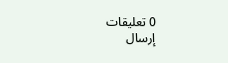0 تعليقات
إرسال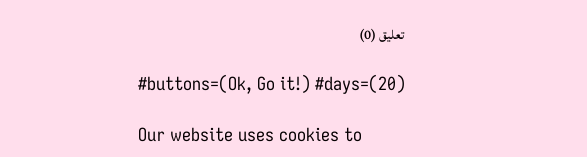تعليق (0)

#buttons=(Ok, Go it!) #days=(20)

Our website uses cookies to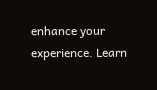enhance your experience. Learn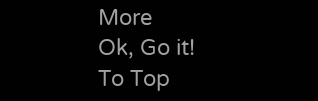More
Ok, Go it!
To Top